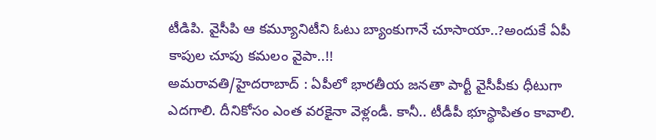టీడిపి. వైసీపి ఆ కమ్యూనిటీని ఓటు బ్యాంకుగానే చూసాయా..?అందుకే ఏపీ కాపుల చూపు కమలం వైపా..!!
అమరావతి/హైదరాబాద్ : ఏపీలో భారతీయ జనతా పార్టీ వైసీపీకు ధీటుగా ఎదగాలి. దీనికోసం ఎంత వరకైనా వెళ్లండీ. కానీ.. టీడీపీ భూస్థాపితం కావాలి.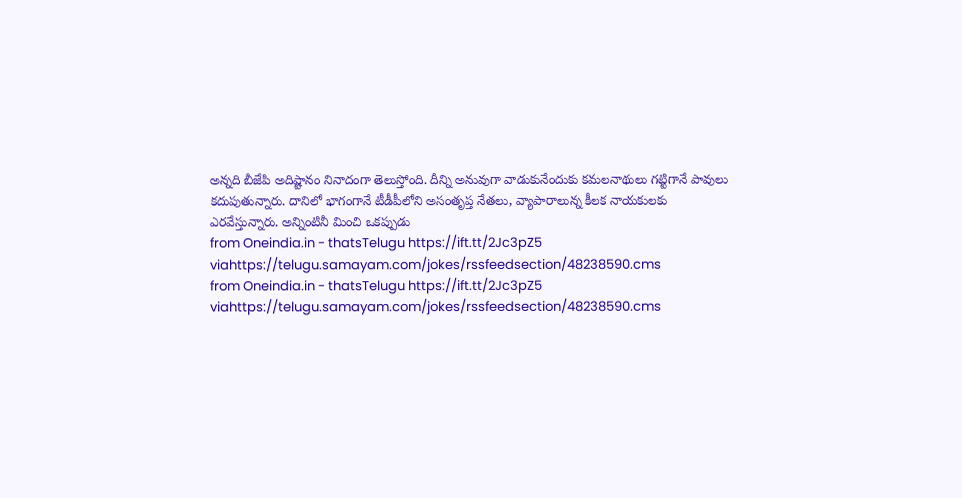అన్నది బీజేపి అదిష్టానం నినాదంగా తెలుస్తోంది. దీన్ని అనువుగా వాడుకునేందుకు కమలనాథులు గట్టిగానే పావులు కదుపుతున్నారు. దానిలో భాగంగానే టీడీపీలోని అసంతృప్త నేతలు, వ్యాపారాలున్న కీలక నాయకులకు ఎరవేస్తున్నారు. అన్నింటినీ మించి ఒకప్పుడు
from Oneindia.in - thatsTelugu https://ift.tt/2Jc3pZ5
viahttps://telugu.samayam.com/jokes/rssfeedsection/48238590.cms
from Oneindia.in - thatsTelugu https://ift.tt/2Jc3pZ5
viahttps://telugu.samayam.com/jokes/rssfeedsection/48238590.cms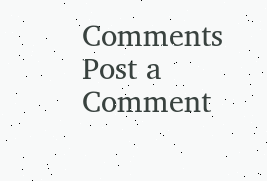Comments
Post a Comment